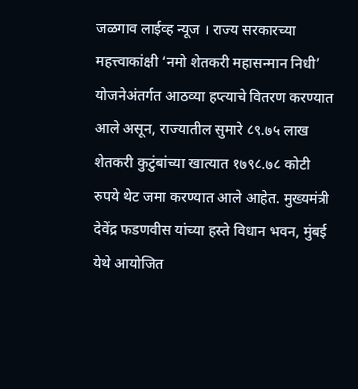जळगाव लाईव्ह न्यूज । राज्य सरकारच्या महत्त्वाकांक्षी ‘नमो शेतकरी महासन्मान निधी’ योजनेअंतर्गत आठव्या हप्त्याचे वितरण करण्यात आले असून, राज्यातील सुमारे ८९.७५ लाख शेतकरी कुटुंबांच्या खात्यात १७९८.७८ कोटी रुपये थेट जमा करण्यात आले आहेत. मुख्यमंत्री देवेंद्र फडणवीस यांच्या हस्ते विधान भवन, मुंबई येथे आयोजित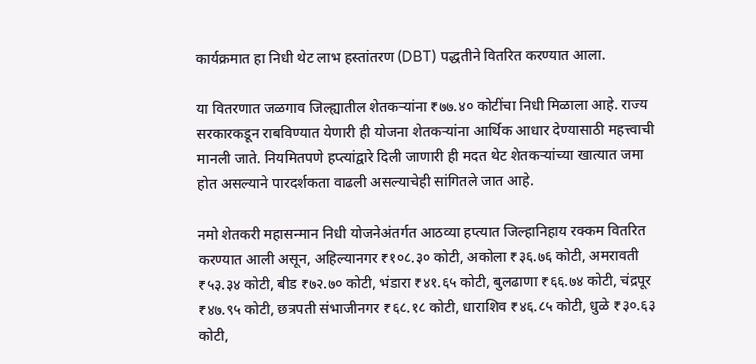कार्यक्रमात हा निधी थेट लाभ हस्तांतरण (DBT) पद्धतीने वितरित करण्यात आला.

या वितरणात जळगाव जिल्ह्यातील शेतकऱ्यांना ₹७७.४० कोटींचा निधी मिळाला आहे. राज्य सरकारकडून राबविण्यात येणारी ही योजना शेतकऱ्यांना आर्थिक आधार देण्यासाठी महत्त्वाची मानली जाते. नियमितपणे हप्त्यांद्वारे दिली जाणारी ही मदत थेट शेतकऱ्यांच्या खात्यात जमा होत असल्याने पारदर्शकता वाढली असल्याचेही सांगितले जात आहे.

नमो शेतकरी महासन्मान निधी योजनेअंतर्गत आठव्या हप्त्यात जिल्हानिहाय रक्कम वितरित करण्यात आली असून, अहिल्यानगर ₹१०८.३० कोटी, अकोला ₹३६.७६ कोटी, अमरावती ₹५३.३४ कोटी, बीड ₹७२.७० कोटी, भंडारा ₹४१.६५ कोटी, बुलढाणा ₹६६.७४ कोटी, चंद्रपूर ₹४७.९५ कोटी, छत्रपती संभाजीनगर ₹६८.१८ कोटी, धाराशिव ₹४६.८५ कोटी, धुळे ₹३०.६३ कोटी,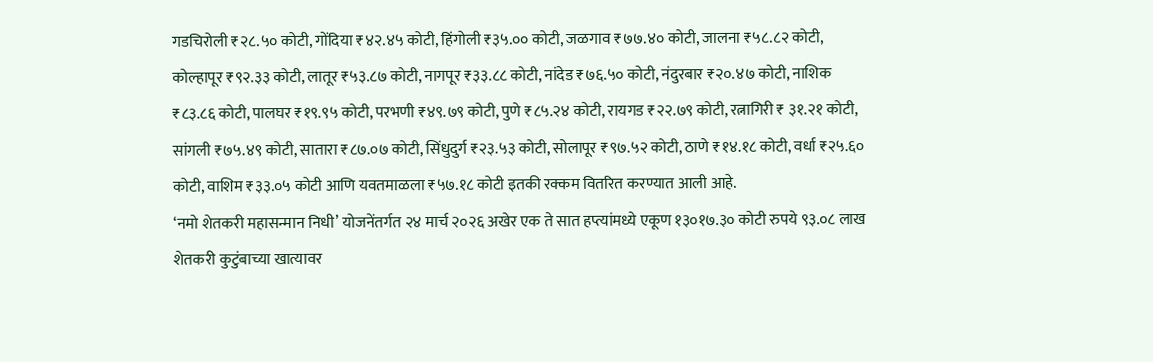गडचिरोली ₹२८.५० कोटी, गोंदिया ₹४२.४५ कोटी, हिंगोली ₹३५.०० कोटी, जळगाव ₹७७.४० कोटी, जालना ₹५८.८२ कोटी, कोल्हापूर ₹९२.३३ कोटी, लातूर ₹५३.८७ कोटी, नागपूर ₹३३.८८ कोटी, नांदेड ₹७६.५० कोटी, नंदुरबार ₹२०.४७ कोटी, नाशिक ₹८३.८६ कोटी, पालघर ₹१९.९५ कोटी, परभणी ₹४९.७९ कोटी, पुणे ₹८५.२४ कोटी, रायगड ₹२२.७९ कोटी, रत्नागिरी ₹ ३१.२१ कोटी, सांगली ₹७५.४९ कोटी, सातारा ₹८७.०७ कोटी, सिंधुदुर्ग ₹२३.५३ कोटी, सोलापूर ₹९७.५२ कोटी, ठाणे ₹१४.१८ कोटी, वर्धा ₹२५.६० कोटी, वाशिम ₹३३.०५ कोटी आणि यवतमाळला ₹५७.१८ कोटी इतकी रक्कम वितरित करण्यात आली आहे.
‘नमो शेतकरी महासन्मान निधी’ योजनेंतर्गत २४ मार्च २०२६ अखेर एक ते सात हप्त्यांमध्ये एकूण १३०१७.३० कोटी रुपये ९३.०८ लाख शेतकरी कुटुंबाच्या खात्यावर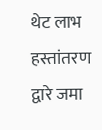थेट लाभ हस्तांतरण द्वारे जमा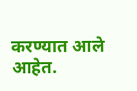करण्यात आले आहेत.